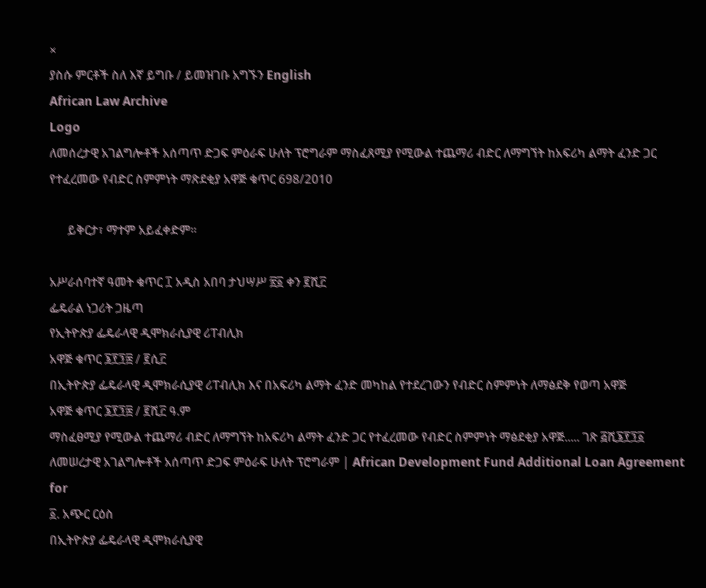×
ያስሱ ምርቶች ስለ እኛ ይግቡ / ይመዝገቡ አግኙን English
African Law Archive
Logo
ለመሰረታዊ አገልግሎቶች አሰጣጥ ድጋፍ ምዕራፍ ሁለት ፕሮግራም ማስፈጸሚያ የሚውል ተጨማሪ ብድር ለማግኘት ከአፍሪካ ልማት ፈንድ ጋር የተፈረመው የብድር ስምምነት ማጽደቂያ አዋጅ ቁጥር 698/2010

      ይቅርታ፣ ማተም አይፈቀድም።

አሥራሰባተኛ ዓመት ቁጥር ፲ አዲስ አበባ ታህሣሥ ፳፩ ቀን ፪ሺ፫
ፌዴራል ነጋሪት ጋዜጣ
የኢትዮጵያ ፌዴራላዊ ዲሞክራሲያዊ ሪፐብሊክ
አዋጅ ቁጥር ፮፻፺፰ / ፪ሲ፫
በኢትዮጵያ ፌዴራላዊ ዲሞክራሲያዊ ሪፐብሊክ እና በአፍሪካ ልማት ፈንድ መካከል የተደረገውን የብድር ስምምነት ለማፅደቅ የወጣ አዋጅ
አዋጅ ቁጥር ፮፻፺፰ / ፪ሺ፫ ዓ.ም
ማስፈፀሚያ የሚውል ተጨማሪ ብድር ለማግኘት ከአፍሪካ ልማት ፈንድ ጋር የተፈረመው የብድር ስምምነት ማፅደቂያ አዋጅ..... ገጽ ፭ሺ፮፻፺፩
ለመሠረታዊ አገልግሎቶች አሰጣጥ ድጋፍ ምዕራፍ ሁለት ፕሮግራም | African Development Fund Additional Loan Agreement for
፩. አጭር ርዕስ
በኢትዮጵያ ፌዴራላዊ ዲሞክራሲያዊ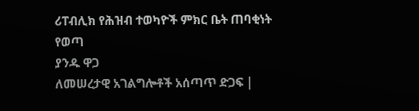ሪፐብሊክ የሕዝብ ተወካዮች ምክር ቤት ጠባቂነት የወጣ
ያንዱ ዋጋ
ለመሠረታዊ አገልግሎቶች አሰጣጥ ድጋፍ |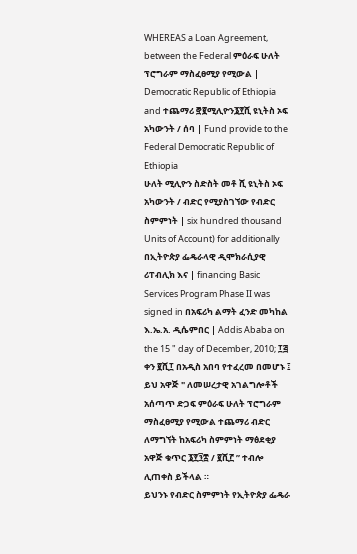WHEREAS a Loan Agreement, between the Federal ምዕራፍ ሁለት ፕሮግራም ማስፈፀሚያ የሚውል | Democratic Republic of Ethiopia and ተጨማሪ ፸፪ሚሊዮን፮፻ሺ ዩኒትስ ኦፍ አካውንት / ሰባ | Fund provide to the Federal Democratic Republic of Ethiopia
ሁለት ሚሊዮን ስድስት መቶ ሺ ዩኒትስ ኦፍ
አካውንት / ብድር የሚያስገኘው የብድር ስምምነት | six hundred thousand Units of Account) for additionally በኢትዮጵያ ፌዴራላዊ ዲሞክራሲያዊ ሪፐብሊክ እና | financing Basic Services Program Phase II was signed in በአፍሪካ ልማት ፈንድ መካከል እ.ኤ.አ. ዲሴምበር | Addis Ababa on the 15 " day of December, 2010; ፲፭ ቀን ፪ሺ፲ በአዲስ አበባ የተፈረመ በመሆኑ ፤
ይህ አዋጅ " ለመሠረታዊ አገልግሎቶች አሰጣጥ ድጋፍ ምዕራፍ ሁለት ፕሮግራም ማስፈፀሚያ የሚውል ተጨማሪ ብድር ለማግኘት ከአፍሪካ ስምምነት ማፅደቂያ አዋጅ ቁጥር ፮፻፺፰ / ፪ሺ፫ ” ተብሎ ሊጠቀስ ይችላል ።
ይህንኑ የብድር ስምምነት የኢትዮጵያ ፌዴራ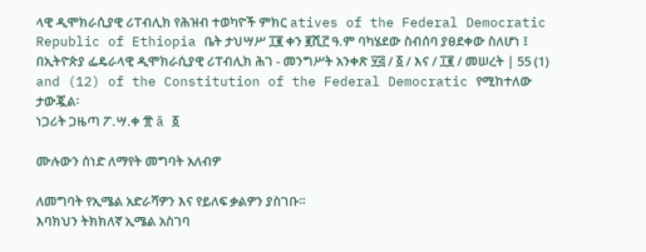ላዊ ዲሞክራሲያዊ ሪፐብሊክ የሕዝብ ተወካዮች ምክር atives of the Federal Democratic Republic of Ethiopia ቤት ታህሣሥ ፲፪ ቀን ፪ሺ፫ ዓ.ም ባካሄደው ስብሰባ ያፀደቀው ስለሆነ ፤
በኢትዮጵያ ፌዴራላዊ ዲሞክራሲያዊ ሪፐብሊክ ሕገ - መንግሥት አንቀጽ ፶፭ / ፩ / እና / ፲፪ / መሠረት | 55 (1) and (12) of the Constitution of the Federal Democratic የሚከተለው ታውጇል፡
ነጋሪት ጋዜጣ ፖ.ሣ.ቀ ፹ ă ፩

ሙሉውን ሰነድ ለማየት መግባት አለብዎ

ለመግባት የኢሜል አድራሻዎን እና የይለፍ ቃልዎን ያስገቡ።
እባክህን ትክክለኛ ኢሜል አስገባ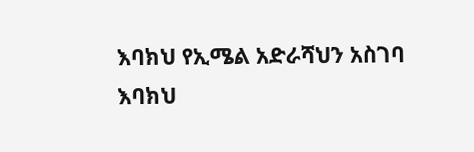እባክህ የኢሜል አድራሻህን አስገባ
እባክህ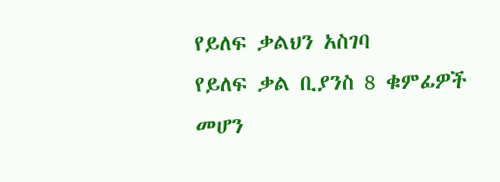የይለፍ ቃልህን አስገባ
የይለፍ ቃል ቢያንስ 8 ቁምፊዎች መሆን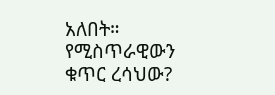አለበት።
የሚስጥራዊውን ቁጥር ረሳህው?